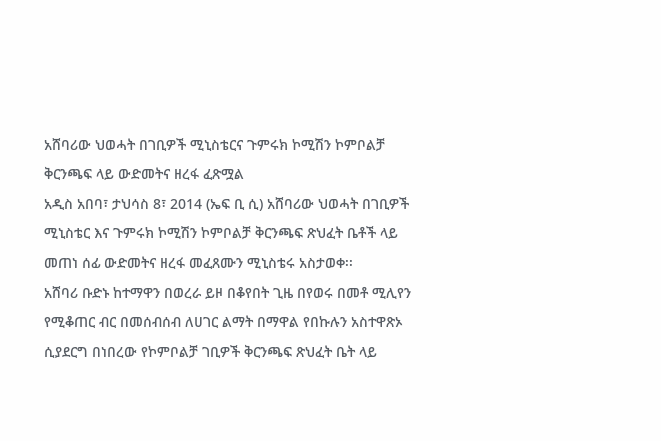አሸባሪው ህወሓት በገቢዎች ሚኒስቴርና ጉምሩክ ኮሚሽን ኮምቦልቻ ቅርንጫፍ ላይ ውድመትና ዘረፋ ፈጽሟል
አዲስ አበባ፣ ታህሳስ 8፣ 2014 (ኤፍ ቢ ሲ) አሸባሪው ህወሓት በገቢዎች ሚኒስቴር እና ጉምሩክ ኮሚሽን ኮምቦልቻ ቅርንጫፍ ጽህፈት ቤቶች ላይ መጠነ ሰፊ ውድመትና ዘረፋ መፈጸሙን ሚኒስቴሩ አስታወቀ፡፡
አሸባሪ ቡድኑ ከተማዋን በወረራ ይዞ በቆየበት ጊዜ በየወሩ በመቶ ሚሊየን የሚቆጠር ብር በመሰብሰብ ለሀገር ልማት በማዋል የበኩሉን አስተዋጽኦ ሲያደርግ በነበረው የኮምቦልቻ ገቢዎች ቅርንጫፍ ጽህፈት ቤት ላይ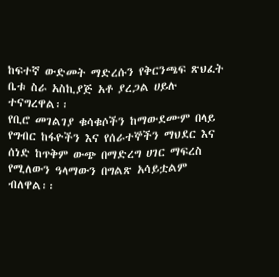ከፍተኛ ውድመት ማድረሱን የቅርንጫፍ ጽህፈት ቤቱ ስራ አስኪያጅ አቶ ያረጋል ሀይሉ ተናግረዋል፡፡
የቢሮ መገልገያ ቁሳቁሶችን ከማውደሙም በላይ የግብር ከፋዮችን እና የሰራተኞችን ማህደር እና ሰነድ ከጥቅም ውጭ በማድረግ ሀገር ማፍረስ የሚለውን ዓላማውን በግልጽ አሳይቷልም ብለዋል፡፡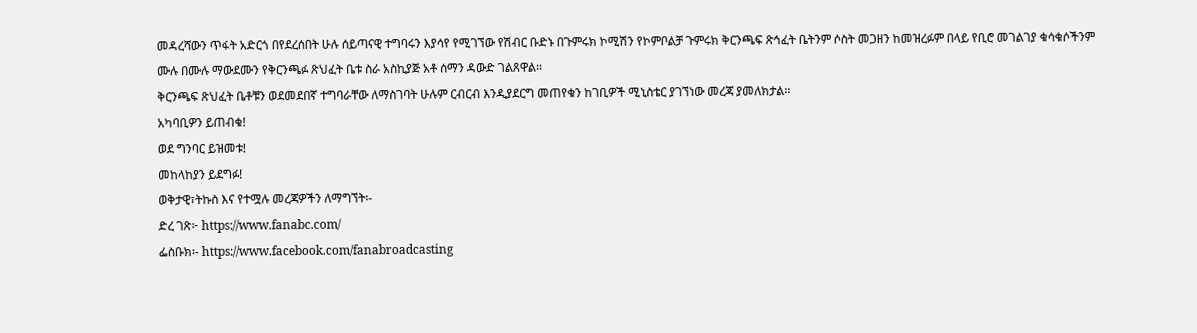መዳረሻውን ጥፋት አድርጎ በየደረሰበት ሁሉ ሰይጣናዊ ተግባሩን እያሳየ የሚገኘው የሽብር ቡድኑ በጉምሩክ ኮሚሽን የኮምቦልቻ ጉምሩክ ቅርንጫፍ ጽኅፈት ቤትንም ሶስት መጋዘን ከመዝረፉም በላይ የቢሮ መገልገያ ቁሳቁሶችንም ሙሉ በሙሉ ማውደሙን የቅርንጫፉ ጽህፈት ቤቱ ስራ አስኪያጅ አቶ ሰማን ዳውድ ገልጸዋል፡፡
ቅርንጫፍ ጽህፈት ቤቶቹን ወደመደበኛ ተግባራቸው ለማስገባት ሁሉም ርብርብ እንዲያደርግ መጠየቁን ከገቢዎች ሚኒስቴር ያገኘነው መረጃ ያመለክታል፡፡
አካባቢዎን ይጠብቁ!
ወደ ግንባር ይዝመቱ!
መከላከያን ይደግፉ!
ወቅታዊ፣ትኩስ እና የተሟሉ መረጃዎችን ለማግኘት፡-
ድረ ገጽ፦ https://www.fanabc.com/
ፌስቡክ፡- https://www.facebook.com/fanabroadcasting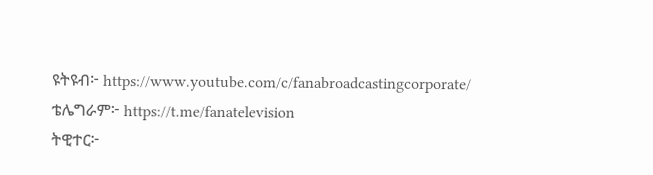ዩትዩብ፦ https://www.youtube.com/c/fanabroadcastingcorporate/
ቴሌግራም፦ https://t.me/fanatelevision
ትዊተር፦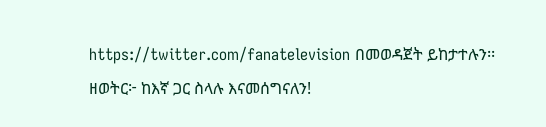https://twitter.com/fanatelevision በመወዳጀት ይከታተሉን፡፡
ዘወትር፦ ከእኛ ጋር ስላሉ እናመሰግናለን!